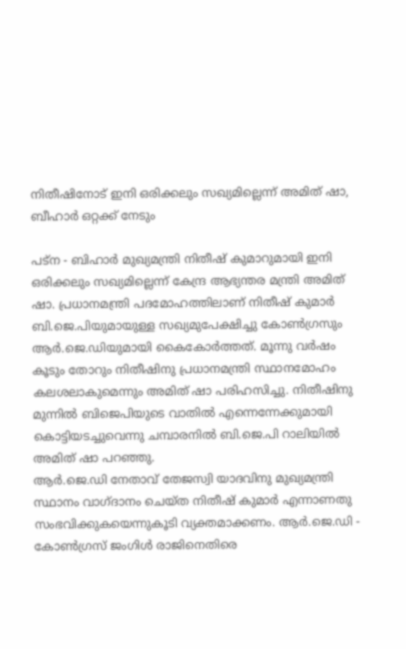നിതീഷിനോട് ഇനി ഒരിക്കലും സഖ്യമില്ലെന്ന് അമിത് ഷാ, ബീഹാര്‍ ഒറ്റക്ക് നേടും

പട്‌ന - ബിഹാര്‍ മുഖ്യമന്ത്രി നിതീഷ് കുമാറുമായി ഇനി ഒരിക്കലും സഖ്യമില്ലെന്ന് കേന്ദ്ര ആഭ്യന്തര മന്ത്രി അമിത് ഷാ. പ്രധാനമന്ത്രി പദമോഹത്തിലാണ് നിതീഷ് കുമാര്‍ ബി.ജെ.പിയുമായുള്ള സഖ്യമുപേക്ഷിച്ചു കോണ്‍ഗ്രസും ആര്‍.ജെ.ഡിയുമായി കൈകോര്‍ത്തത്. മൂന്നു വര്‍ഷം കൂടും തോറും നിതീഷിനു പ്രധാനമന്ത്രി സ്ഥാനമോഹം കലശലാകുമെന്നും അമിത് ഷാ പരിഹസിച്ചു. നിതീഷിനു മുന്നില്‍ ബിജെപിയുടെ വാതില്‍ എന്നെന്നേക്കുമായി കൊട്ടിയടച്ചുവെന്നു ചമ്പാരനില്‍ ബി.ജെ.പി റാലിയില്‍  അമിത് ഷാ പറഞ്ഞു.
ആര്‍.ജെ.ഡി നേതാവ് തേജസ്വി യാദവിനു മുഖ്യമന്ത്രി സ്ഥാനം വാഗ്ദാനം ചെയ്ത നിതീഷ് കുമാര്‍ എന്നാണതു സംഭവിക്കുകയെന്നുകൂടി വ്യക്തമാക്കണം. ആര്‍.ജെ.ഡി - കോണ്‍ഗ്രസ് ജംഗിള്‍ രാജിനെതിരെ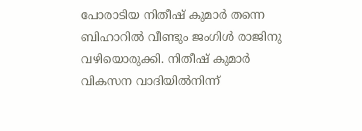പോരാടിയ നിതീഷ് കുമാര്‍ തന്നെ ബിഹാറില്‍ വീണ്ടും ജംഗിള്‍ രാജിനു വഴിയൊരുക്കി. നിതീഷ് കുമാര്‍ വികസന വാദിയില്‍നിന്ന്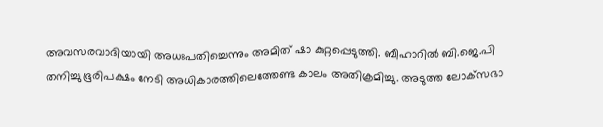അവസരവാദിയായി അധഃപതിച്ചെന്നും അമിത് ഷാ കുറ്റപ്പെടുത്തി. ബീഹാറില്‍ ബി.ജെ.പി തനിച്ചു ഭൂരിപക്ഷം നേടി അധികാരത്തിലെത്തേണ്ട കാലം അതിക്രമിച്ചു. അടുത്ത ലോക്‌സഭാ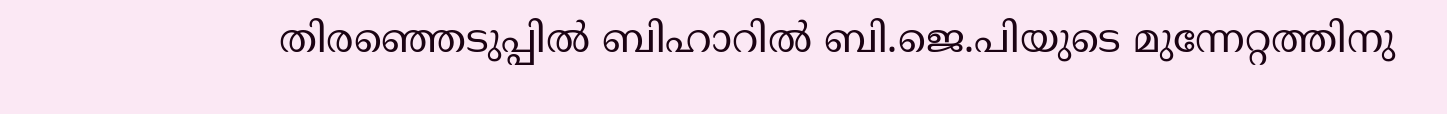തിരഞ്ഞെടുപ്പില്‍ ബിഹാറില്‍ ബി.ജെ.പിയുടെ മുന്നേറ്റത്തിനു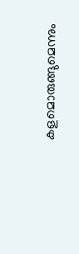കളമൊരുങ്ങുമെന്നും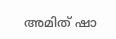അമിത് ഷാ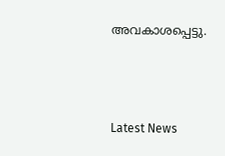അവകാശപ്പെട്ടു.



Latest News